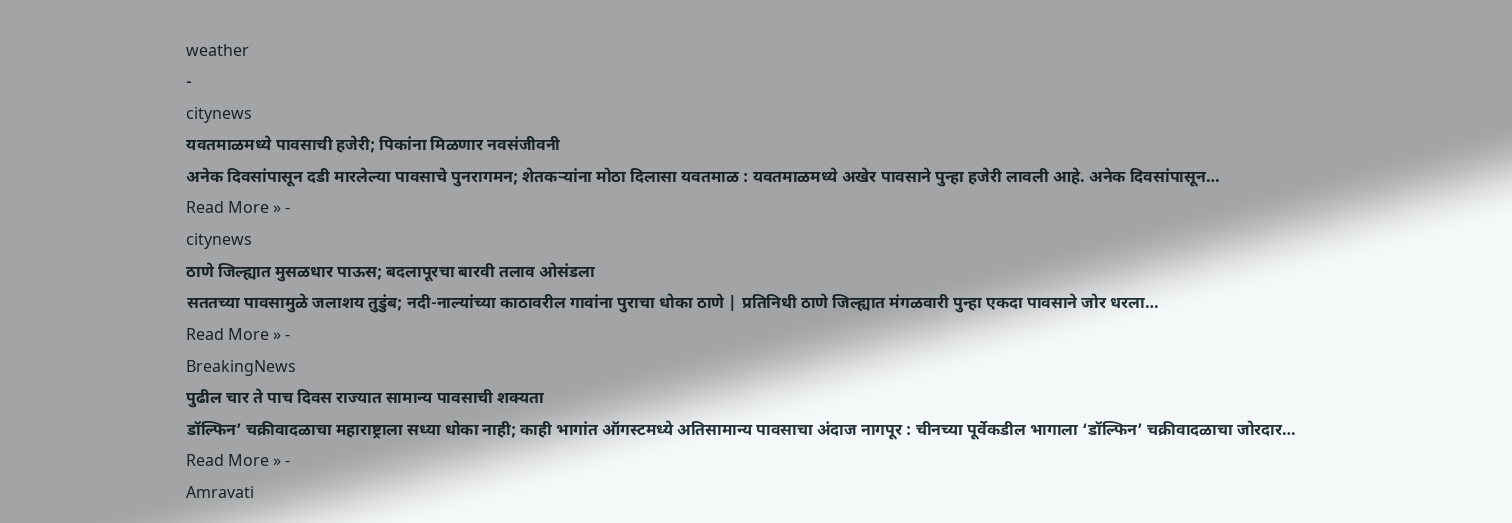weather
-
citynews
यवतमाळमध्ये पावसाची हजेरी; पिकांना मिळणार नवसंजीवनी
अनेक दिवसांपासून दडी मारलेल्या पावसाचे पुनरागमन; शेतकऱ्यांना मोठा दिलासा यवतमाळ : यवतमाळमध्ये अखेर पावसाने पुन्हा हजेरी लावली आहे. अनेक दिवसांपासून…
Read More » -
citynews
ठाणे जिल्ह्यात मुसळधार पाऊस; बदलापूरचा बारवी तलाव ओसंडला
सततच्या पावसामुळे जलाशय तुडुंब; नदी-नाल्यांच्या काठावरील गावांना पुराचा धोका ठाणे | प्रतिनिधी ठाणे जिल्ह्यात मंगळवारी पुन्हा एकदा पावसाने जोर धरला…
Read More » -
BreakingNews
पुढील चार ते पाच दिवस राज्यात सामान्य पावसाची शक्यता
डॉल्फिन’ चक्रीवादळाचा महाराष्ट्राला सध्या धोका नाही; काही भागांत ऑगस्टमध्ये अतिसामान्य पावसाचा अंदाज नागपूर : चीनच्या पूर्वेकडील भागाला ‘डॉल्फिन’ चक्रीवादळाचा जोरदार…
Read More » -
Amravati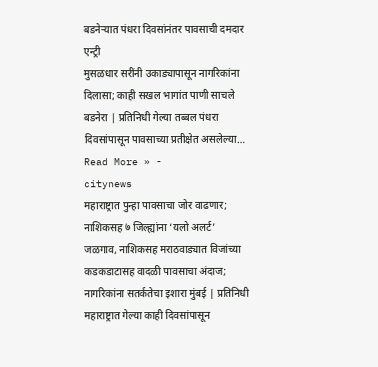बडनेऱ्यात पंधरा दिवसांनंतर पावसाची दमदार एन्ट्री
मुसळधार सरींनी उकाड्यापासून नागरिकांना दिलासा; काही सखल भागांत पाणी साचले बडनेरा | प्रतिनिधी गेल्या तब्बल पंधरा दिवसांपासून पावसाच्या प्रतीक्षेत असलेल्या…
Read More » -
citynews
महाराष्ट्रात पुन्हा पावसाचा जोर वाढणार; नाशिकसह ७ जिल्ह्यांना ‘यलो अलर्ट’
जळगाव, नाशिकसह मराठवाड्यात विजांच्या कडकडाटासह वादळी पावसाचा अंदाज; नागरिकांना सतर्कतेचा इशारा मुंबई | प्रतिनिधी महाराष्ट्रात गेल्या काही दिवसांपासून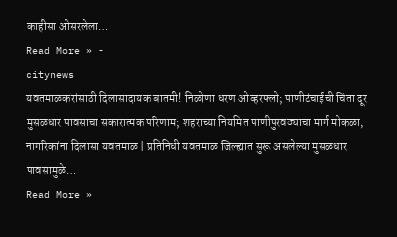काहीसा ओसरलेला…
Read More » -
citynews
यवतमाळकरांसाठी दिलासादायक बातमी! निळोणा धरण ओव्हरफ्लो; पाणीटंचाईची चिंता दूर
मुसळधार पावसाचा सकारात्मक परिणाम; शहराच्या नियमित पाणीपुरवठ्याचा मार्ग मोकळा, नागरिकांना दिलासा यवतमाळ | प्रतिनिधी यवतमाळ जिल्ह्यात सुरू असलेल्या मुसळधार पावसामुळे…
Read More »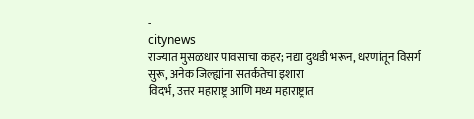-
citynews
राज्यात मुसळधार पावसाचा कहर; नद्या दुथडी भरून, धरणांतून विसर्ग सुरू, अनेक जिल्ह्यांना सतर्कतेचा इशारा
विदर्भ, उत्तर महाराष्ट्र आणि मध्य महाराष्ट्रात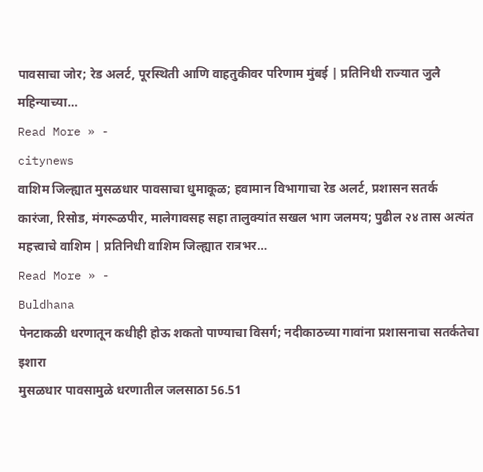पावसाचा जोर; रेड अलर्ट, पूरस्थिती आणि वाहतुकीवर परिणाम मुंबई | प्रतिनिधी राज्यात जुलै महिन्याच्या…
Read More » -
citynews
वाशिम जिल्ह्यात मुसळधार पावसाचा धुमाकूळ; हवामान विभागाचा रेड अलर्ट, प्रशासन सतर्क
कारंजा, रिसोड, मंगरूळपीर, मालेगावसह सहा तालुक्यांत सखल भाग जलमय; पुढील २४ तास अत्यंत महत्त्वाचे वाशिम | प्रतिनिधी वाशिम जिल्ह्यात रात्रभर…
Read More » -
Buldhana
पेनटाकळी धरणातून कधीही होऊ शकतो पाण्याचा विसर्ग; नदीकाठच्या गावांना प्रशासनाचा सतर्कतेचा इशारा
मुसळधार पावसामुळे धरणातील जलसाठा 56.51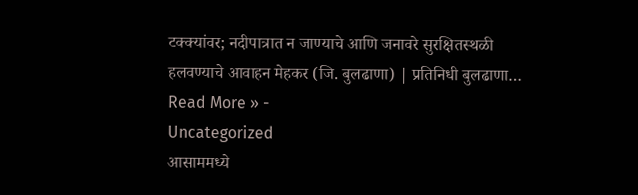टक्क्यांवर; नदीपात्रात न जाण्याचे आणि जनावरे सुरक्षितस्थळी हलवण्याचे आवाहन मेहकर (जि. बुलढाणा) | प्रतिनिधी बुलढाणा…
Read More » -
Uncategorized
आसाममध्ये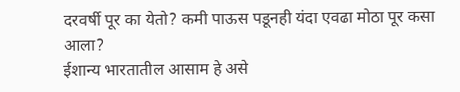दरवर्षी पूर का येतो? कमी पाऊस पडूनही यंदा एवढा मोठा पूर कसा आला?
ईशान्य भारतातील आसाम हे असे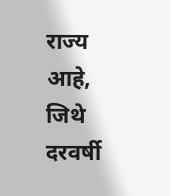राज्य आहे, जिथे दरवर्षी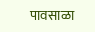पावसाळा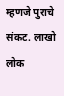म्हणजे पुराचे संकट. लाखो लोक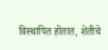विस्थापित होतात, शेतीचे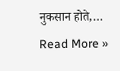नुकसान होते,…
Read More »